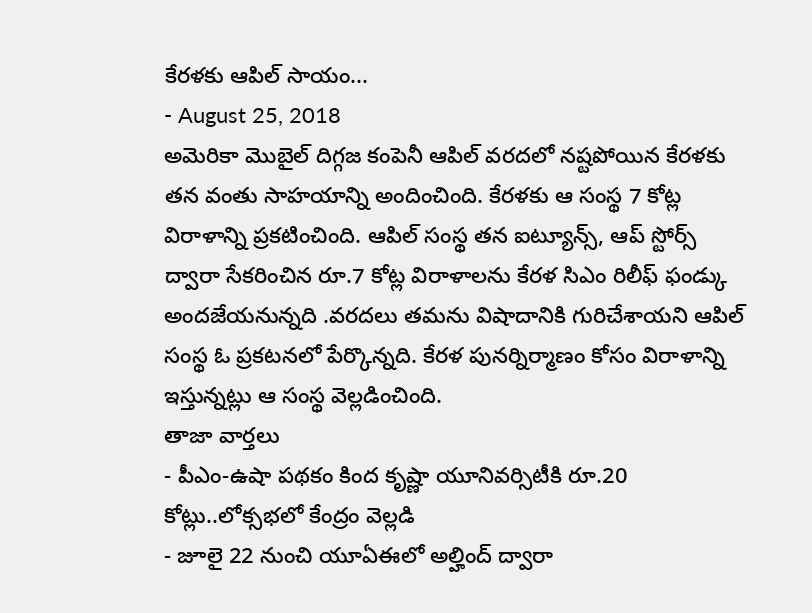కేరళకు ఆపిల్ సాయం...
- August 25, 2018
అమెరికా మొబైల్ దిగ్గజ కంపెనీ ఆపిల్ వరదలో నష్టపోయిన కేరళకు తన వంతు సాహయాన్ని అందించింది. కేరళకు ఆ సంస్థ 7 కోట్ల విరాళాన్ని ప్రకటించింది. ఆపిల్ సంస్థ తన ఐట్యూన్స్, ఆప్ స్టోర్స్ ద్వారా సేకరించిన రూ.7 కోట్ల విరాళాలను కేరళ సిఎం రిలీఫ్ ఫండ్కు అందజేయనున్నది .వరదలు తమను విషాదానికి గురిచేశాయని ఆపిల్ సంస్థ ఓ ప్రకటనలో పేర్కొన్నది. కేరళ పునర్నిర్మాణం కోసం విరాళాన్ని ఇస్తున్నట్లు ఆ సంస్థ వెల్లడించింది.
తాజా వార్తలు
- పీఎం-ఉషా పథకం కింద కృష్ణా యూనివర్సిటీకి రూ.20 కోట్లు..లోక్సభలో కేంద్రం వెల్లడి
- జూలై 22 నుంచి యూఏఈలో అల్హింద్ ద్వారా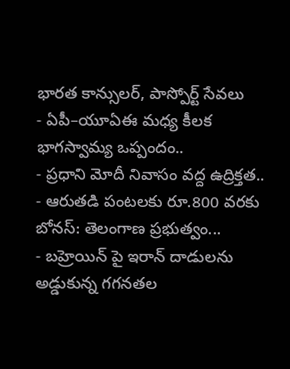భారత కాన్సులర్, పాస్పోర్ట్ సేవలు
- ఏపీ–యూఏఈ మధ్య కీలక భాగస్వామ్య ఒప్పందం..
- ప్రధాని మోదీ నివాసం వద్ద ఉద్రిక్తత..
- ఆరుతడి పంటలకు రూ.800 వరకు బోనస్: తెలంగాణ ప్రభుత్వం...
- బహ్రెయిన్ పై ఇరాన్ దాడులను అడ్డుకున్న గగనతల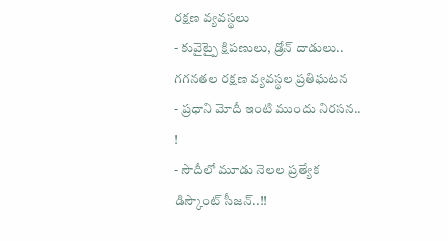రక్షణ వ్యవస్థలు
- కువైట్పై క్షిపణులు, డ్రోన్ దాడులు.. గగనతల రక్షణ వ్యవస్థల ప్రతిఘటన
- ప్రధాని మోదీ ఇంటి ముందు నిరసన.. !
- సౌదీలో మూడు నెలల ప్రత్యేక డిస్కౌంట్ సీజన్..!!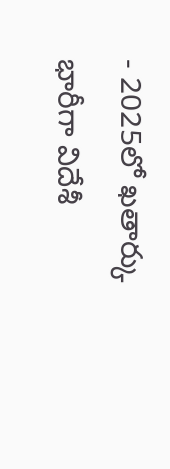- 2025లో ఖతార్కు భారీగా విదేశీ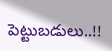పెట్టుబడులు..!!